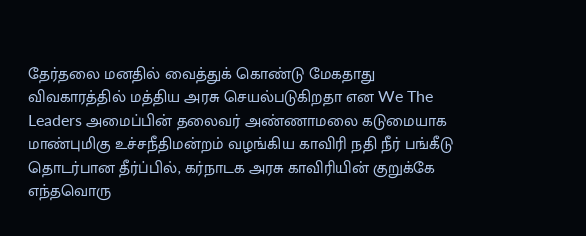தேர்தலை மனதில் வைத்துக் கொண்டு மேகதாது விவகாரத்தில் மத்திய அரசு செயல்படுகிறதா என We The Leaders அமைப்பின் தலைவர் அண்ணாமலை கடுமையாக
மாண்புமிகு உச்சநீதிமன்றம் வழங்கிய காவிரி நதி நீர் பங்கீடு தொடர்பான தீர்ப்பில், கர்நாடக அரசு காவிரியின் குறுக்கே எந்தவொரு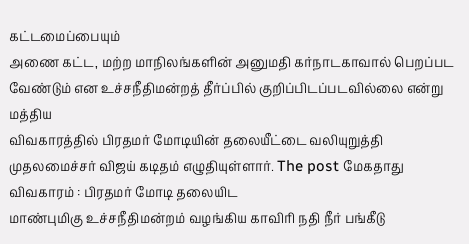கட்டமைப்பையும்
அணை கட்ட, மற்ற மாநிலங்களின் அனுமதி கர்நாடகாவால் பெறப்பட வேண்டும் என உச்சநீதிமன்றத் தீர்ப்பில் குறிப்பிடப்படவில்லை என்று மத்திய
விவகாரத்தில் பிரதமர் மோடியின் தலையீட்டை வலியுறுத்தி முதலமைச்சர் விஜய் கடிதம் எழுதியுள்ளார். The post மேகதாது விவகாரம் : பிரதமர் மோடி தலையிட
மாண்புமிகு உச்சநீதிமன்றம் வழங்கிய காவிரி நதி நீர் பங்கீடு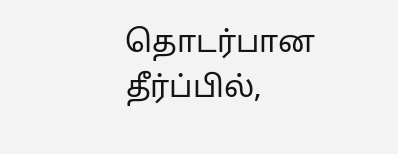தொடர்பான தீர்ப்பில்,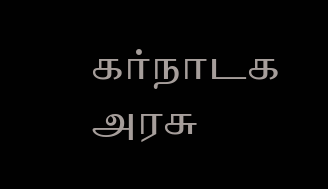கர்நாடக அரசு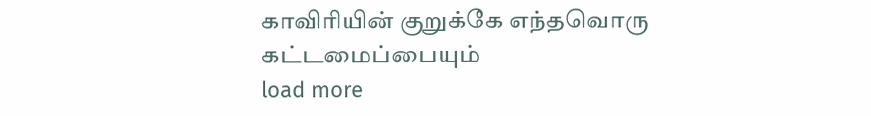காவிரியின் குறுக்கே எந்தவொரு கட்டமைப்பையும்
load more